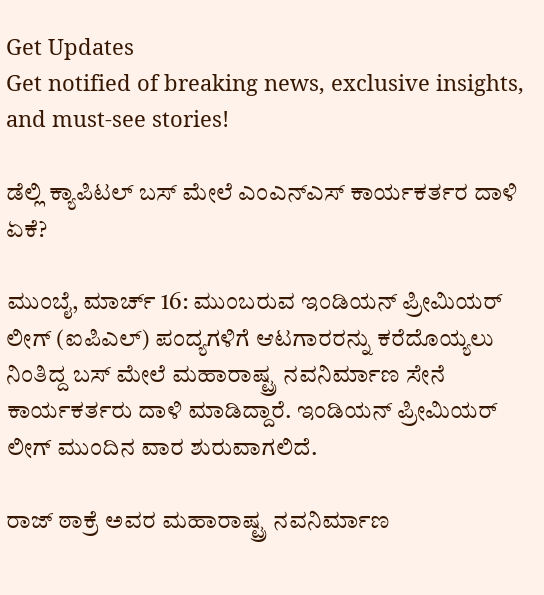Get Updates
Get notified of breaking news, exclusive insights, and must-see stories!

ಡೆಲ್ಲಿ ಕ್ಯಾಪಿಟಲ್ ಬಸ್ ಮೇಲೆ ಎಂಎನ್ಎಸ್ ಕಾರ್ಯಕರ್ತರ ದಾಳಿ ಏಕೆ?

ಮುಂಬೈ, ಮಾರ್ಚ್ 16: ಮುಂಬರುವ ಇಂಡಿಯನ್ ಪ್ರೀಮಿಯರ್ ಲೀಗ್ (ಐಪಿಎಲ್) ಪಂದ್ಯಗಳಿಗೆ ಆಟಗಾರರನ್ನು ಕರೆದೊಯ್ಯಲು ನಿಂತಿದ್ದ ಬಸ್ ಮೇಲೆ ಮಹಾರಾಷ್ಟ್ರ ನವನಿರ್ಮಾಣ ಸೇನೆ ಕಾರ್ಯಕರ್ತರು ದಾಳಿ ಮಾಡಿದ್ದಾರೆ. ಇಂಡಿಯನ್ ಪ್ರೀಮಿಯರ್ ಲೀಗ್ ಮುಂದಿನ ವಾರ ಶುರುವಾಗಲಿದೆ.

ರಾಜ್ ಠಾಕ್ರೆ ಅವರ ಮಹಾರಾಷ್ಟ್ರ ನವನಿರ್ಮಾಣ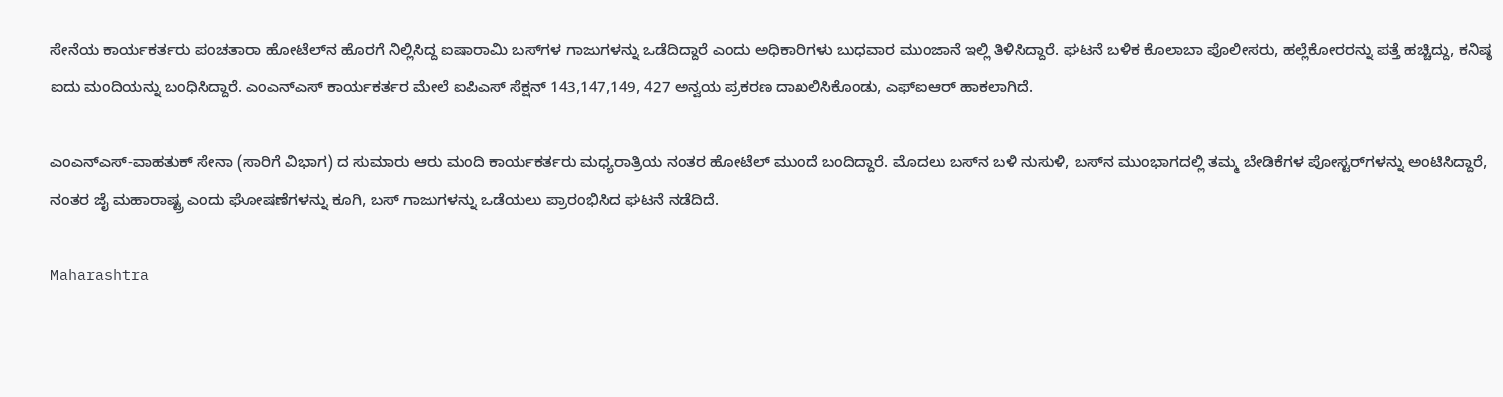ಸೇನೆಯ ಕಾರ್ಯಕರ್ತರು ಪಂಚತಾರಾ ಹೋಟೆಲ್‌ನ ಹೊರಗೆ ನಿಲ್ಲಿಸಿದ್ದ ಐಷಾರಾಮಿ ಬಸ್‌ಗಳ ಗಾಜುಗಳನ್ನು ಒಡೆದಿದ್ದಾರೆ ಎಂದು ಅಧಿಕಾರಿಗಳು ಬುಧವಾರ ಮುಂಜಾನೆ ಇಲ್ಲಿ ತಿಳಿಸಿದ್ದಾರೆ. ಘಟನೆ ಬಳಿಕ ಕೊಲಾಬಾ ಪೊಲೀಸರು, ಹಲ್ಲೆಕೋರರನ್ನು ಪತ್ತೆ ಹಚ್ಚಿದ್ದು, ಕನಿಷ್ಠ ಐದು ಮಂದಿಯನ್ನು ಬಂಧಿಸಿದ್ದಾರೆ. ಎಂಎನ್‌ಎಸ್ ಕಾರ್ಯಕರ್ತರ ಮೇಲೆ ಐಪಿಎಸ್ ಸೆಕ್ಷನ್ 143,147,149, 427 ಅನ್ವಯ ಪ್ರಕರಣ ದಾಖಲಿಸಿಕೊಂಡು, ಎಫ್ಐಆರ್ ಹಾಕಲಾಗಿದೆ.

ಎಂಎನ್‌ಎಸ್-ವಾಹತುಕ್ ಸೇನಾ (ಸಾರಿಗೆ ವಿಭಾಗ) ದ ಸುಮಾರು ಆರು ಮಂದಿ ಕಾರ್ಯಕರ್ತರು ಮಧ್ಯರಾತ್ರಿಯ ನಂತರ ಹೋಟೆಲ್ ಮುಂದೆ ಬಂದಿದ್ದಾರೆ. ಮೊದಲು ಬಸ್‌ನ ಬಳಿ ನುಸುಳಿ, ಬಸ್‌ನ ಮುಂಭಾಗದಲ್ಲಿ ತಮ್ಮ ಬೇಡಿಕೆಗಳ ಪೋಸ್ಟರ್‌ಗಳನ್ನು ಅಂಟಿಸಿದ್ದಾರೆ, ನಂತರ ಜೈ ಮಹಾರಾಷ್ಟ್ರ ಎಂದು ಘೋಷಣೆಗಳನ್ನು ಕೂಗಿ, ಬಸ್ ಗಾಜುಗಳನ್ನು ಒಡೆಯಲು ಪ್ರಾರಂಭಿಸಿದ ಘಟನೆ ನಡೆದಿದೆ.

Maharashtra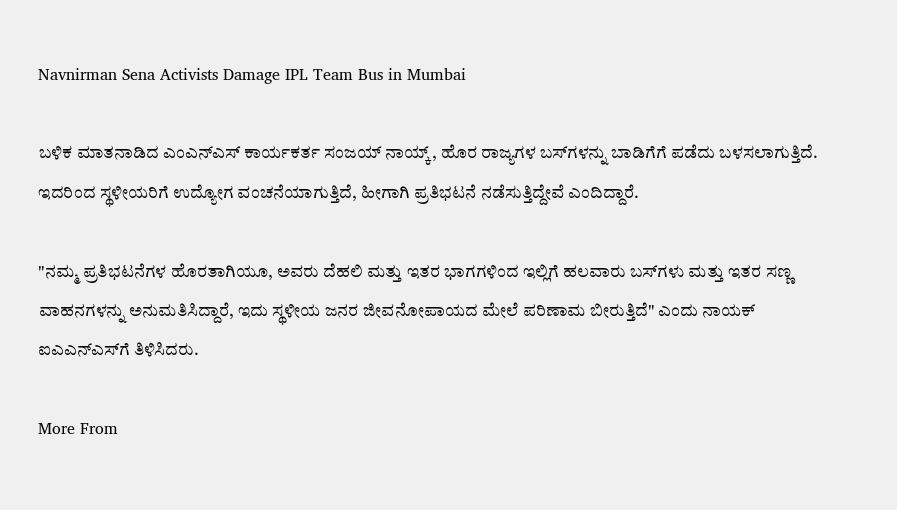Navnirman Sena Activists Damage IPL Team Bus in Mumbai

ಬಳಿಕ ಮಾತನಾಡಿದ ಎಂಎನ್ಎಸ್ ಕಾರ್ಯಕರ್ತ ಸಂಜಯ್ ನಾಯ್ಕ್, ಹೊರ ರಾಜ್ಯಗಳ ಬಸ್‌ಗಳನ್ನು ಬಾಡಿಗೆಗೆ ಪಡೆದು ಬಳಸಲಾಗುತ್ತಿದೆ. ಇದರಿಂದ ಸ್ಥಳೀಯರಿಗೆ ಉದ್ಯೋಗ ವಂಚನೆಯಾಗುತ್ತಿದೆ, ಹೀಗಾಗಿ ಪ್ರತಿಭಟನೆ ನಡೆಸುತ್ತಿದ್ದೇವೆ ಎಂದಿದ್ದಾರೆ.

"ನಮ್ಮ ಪ್ರತಿಭಟನೆಗಳ ಹೊರತಾಗಿಯೂ, ಅವರು ದೆಹಲಿ ಮತ್ತು ಇತರ ಭಾಗಗಳಿಂದ ಇಲ್ಲಿಗೆ ಹಲವಾರು ಬಸ್‌ಗಳು ಮತ್ತು ಇತರ ಸಣ್ಣ ವಾಹನಗಳನ್ನು ಅನುಮತಿಸಿದ್ದಾರೆ, ಇದು ಸ್ಥಳೀಯ ಜನರ ಜೀವನೋಪಾಯದ ಮೇಲೆ ಪರಿಣಾಮ ಬೀರುತ್ತಿದೆ" ಎಂದು ನಾಯಕ್ ಐಎಎನ್‌ಎಸ್‌ಗೆ ತಿಳಿಸಿದರು.

More From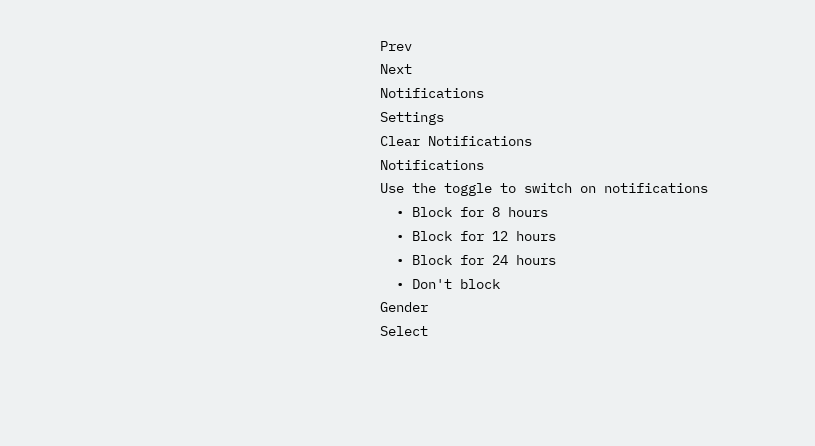Prev
Next
Notifications
Settings
Clear Notifications
Notifications
Use the toggle to switch on notifications
  • Block for 8 hours
  • Block for 12 hours
  • Block for 24 hours
  • Don't block
Gender
Select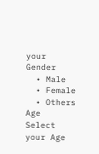your Gender
  • Male
  • Female
  • Others
Age
Select your Age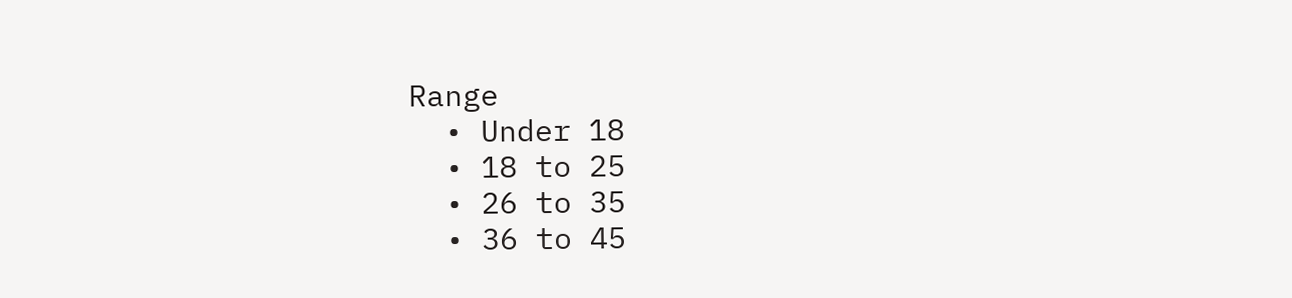Range
  • Under 18
  • 18 to 25
  • 26 to 35
  • 36 to 45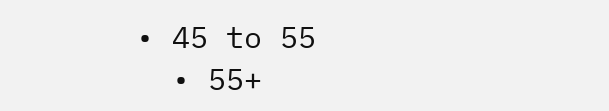• 45 to 55
  • 55+